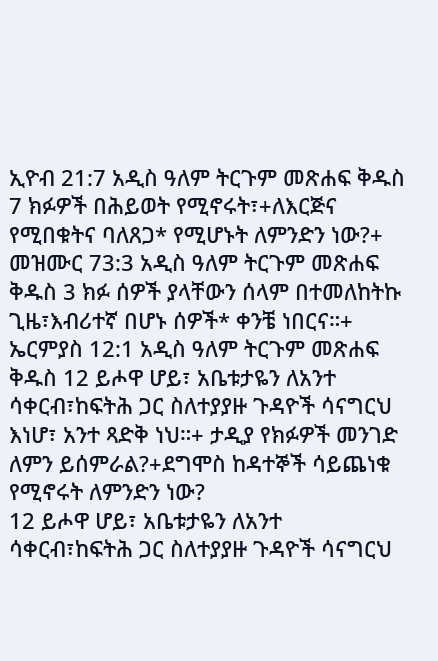ኢዮብ 21:7 አዲስ ዓለም ትርጉም መጽሐፍ ቅዱስ 7 ክፉዎች በሕይወት የሚኖሩት፣+ለእርጅና የሚበቁትና ባለጸጋ* የሚሆኑት ለምንድን ነው?+ መዝሙር 73:3 አዲስ ዓለም ትርጉም መጽሐፍ ቅዱስ 3 ክፉ ሰዎች ያላቸውን ሰላም በተመለከትኩ ጊዜ፣እብሪተኛ በሆኑ ሰዎች* ቀንቼ ነበርና።+ ኤርምያስ 12:1 አዲስ ዓለም ትርጉም መጽሐፍ ቅዱስ 12 ይሖዋ ሆይ፣ አቤቱታዬን ለአንተ ሳቀርብ፣ከፍትሕ ጋር ስለተያያዙ ጉዳዮች ሳናግርህ እነሆ፣ አንተ ጻድቅ ነህ።+ ታዲያ የክፉዎች መንገድ ለምን ይሰምራል?+ደግሞስ ከዳተኞች ሳይጨነቁ የሚኖሩት ለምንድን ነው?
12 ይሖዋ ሆይ፣ አቤቱታዬን ለአንተ ሳቀርብ፣ከፍትሕ ጋር ስለተያያዙ ጉዳዮች ሳናግርህ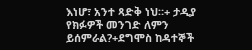እነሆ፣ አንተ ጻድቅ ነህ።+ ታዲያ የክፉዎች መንገድ ለምን ይሰምራል?+ደግሞስ ከዳተኞች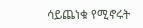ሳይጨነቁ የሚኖሩት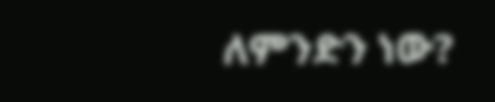ለምንድን ነው?